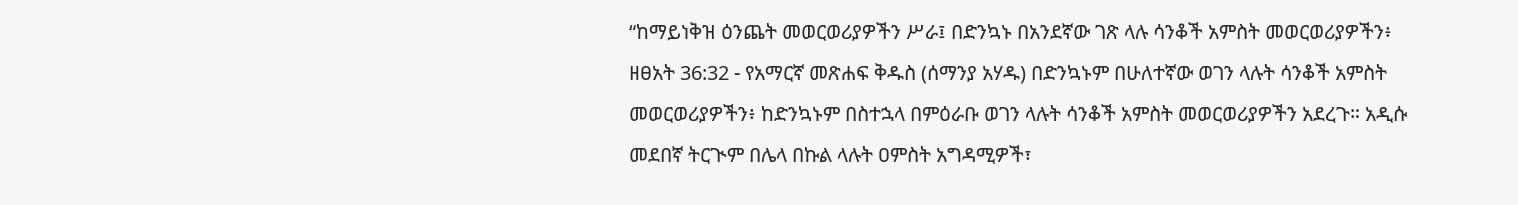“ከማይነቅዝ ዕንጨት መወርወሪያዎችን ሥራ፤ በድንኳኑ በአንደኛው ገጽ ላሉ ሳንቆች አምስት መወርወሪያዎችን፥
ዘፀአት 36:32 - የአማርኛ መጽሐፍ ቅዱስ (ሰማንያ አሃዱ) በድንኳኑም በሁለተኛው ወገን ላሉት ሳንቆች አምስት መወርወሪያዎችን፥ ከድንኳኑም በስተኋላ በምዕራቡ ወገን ላሉት ሳንቆች አምስት መወርወሪያዎችን አደረጉ። አዲሱ መደበኛ ትርጒም በሌላ በኩል ላሉት ዐምስት አግዳሚዎች፣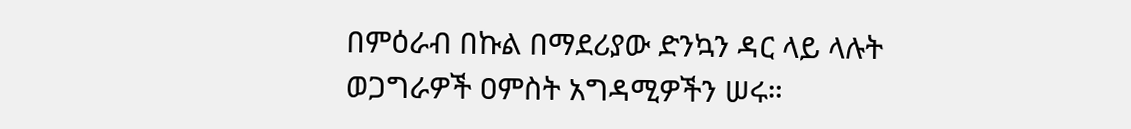በምዕራብ በኩል በማደሪያው ድንኳን ዳር ላይ ላሉት ወጋግራዎች ዐምስት አግዳሚዎችን ሠሩ።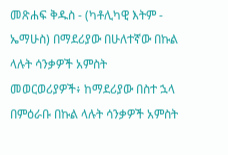መጽሐፍ ቅዱስ - (ካቶሊካዊ እትም - ኤማሁስ) በማደሪያው በሁለተኛው በኩል ላሉት ሳንቃዎች አምስት መወርወሪያዎች፥ ከማደሪያው በስተ ኋላ በምዕራቡ በኩል ላሉት ሳንቃዎች አምስት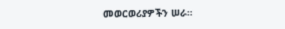መወርወሪያዎችን ሠራ።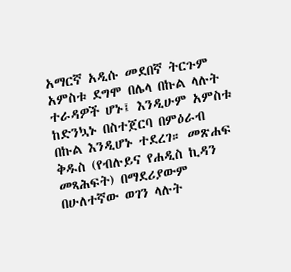አማርኛ አዲሱ መደበኛ ትርጉም አምስቱ ደግሞ በሌላ በኩል ላሉት ተራዳዎች ሆኑ፤ እንዲሁም አምስቱ ከድንኳኑ በስተጀርባ በምዕራብ በኩል እንዲሆኑ ተደረገ። መጽሐፍ ቅዱስ (የብሉይና የሐዲስ ኪዳን መጻሕፍት) በማደሪያውም በሁለተኛው ወገን ላሉት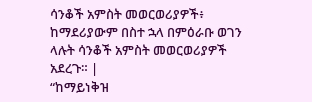ሳንቆች አምስት መወርወሪያዎች፥ ከማደሪያውም በስተ ኋላ በምዕራቡ ወገን ላሉት ሳንቆች አምስት መወርወሪያዎች አደረጉ። |
“ከማይነቅዝ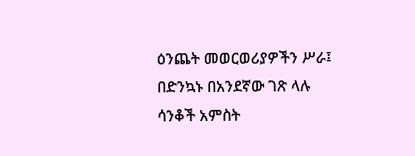ዕንጨት መወርወሪያዎችን ሥራ፤ በድንኳኑ በአንደኛው ገጽ ላሉ ሳንቆች አምስት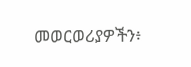መወርወሪያዎችን፥